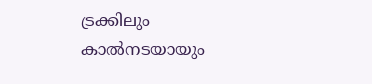ട്രക്കിലും കാൽനടയായും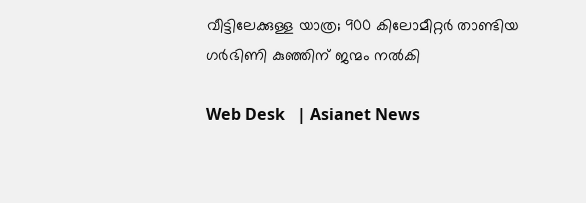വീ‍ട്ടിലേക്കുള്ള യാത്ര; 900 കിലോമീറ്റർ താണ്ടിയ ഗർഭിണി കുഞ്ഞിന് ജന്മം നൽകി

Web Desk   | Asianet News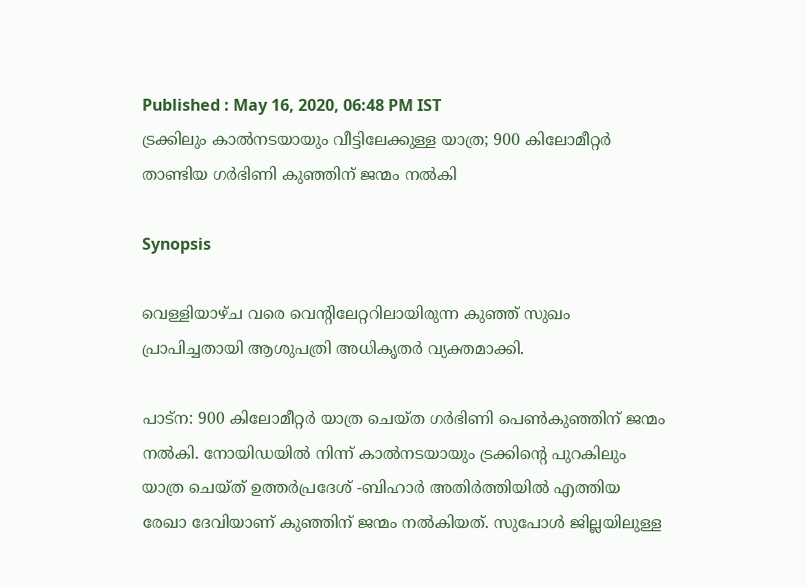Published : May 16, 2020, 06:48 PM IST
ട്രക്കിലും കാൽനടയായും വീ‍ട്ടിലേക്കുള്ള യാത്ര; 900 കിലോമീറ്റർ താണ്ടിയ ഗർഭിണി കുഞ്ഞിന് ജന്മം നൽകി

Synopsis

വെള്ളിയാഴ്ച വരെ വെന്റിലേറ്ററിലായിരുന്ന കുഞ്ഞ് സുഖം പ്രാപിച്ചതായി ആശുപത്രി അധികൃതർ വ്യക്തമാക്കി.

പാട്ന: 900 കിലോമീറ്റർ യാത്ര ചെയ്ത ഗർഭിണി പെൺകുഞ്ഞിന് ജന്മം നൽകി. നോയിഡയിൽ നിന്ന് കാൽനടയായും ട്രക്കിന്റെ പുറകിലും യാത്ര ചെയ്ത് ഉത്തർപ്രദേശ് -ബിഹാർ അതിർത്തിയിൽ എത്തിയ രേഖാ ദേവിയാണ് കുഞ്ഞിന് ജന്മം നൽകിയത്. സുപോൾ ജില്ലയിലുള്ള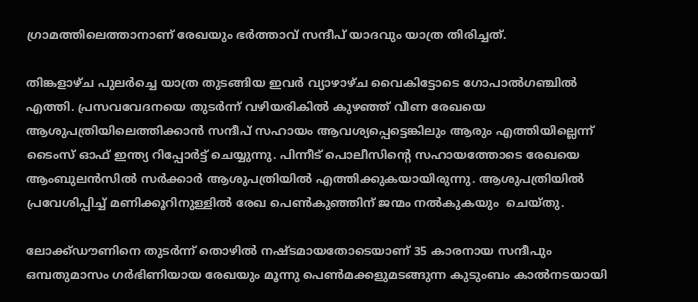ഗ്രാമത്തിലെത്താനാണ് രേഖയും ഭർത്താവ് സന്ദീപ് യാദവും യാത്ര തിരിച്ചത്.

തിങ്കളാഴ്ച പുലർച്ചെ യാത്ര തുടങ്ങിയ ഇവർ വ്യാഴാഴ്ച വൈകിട്ടോടെ ഗോപാൽഗഞ്ചിൽ എത്തി. പ്രസവവേദനയെ തുടർന്ന് വഴിയരികിൽ കുഴഞ്ഞ് വീണ രേഖയെ ആശുപത്രിയിലെത്തിക്കാൻ സന്ദീപ് സഹായം ആവശ്യപ്പെട്ടെങ്കിലും ആരും എത്തിയില്ലെന്ന് ടൈംസ് ഓഫ് ഇന്ത്യ റിപ്പോർട്ട് ചെയ്യുന്നു. പിന്നീട് പൊലീസിന്റെ സഹായത്തോടെ രേഖയെ ആംബുലൻസിൽ സർക്കാർ ആശുപത്രിയിൽ എത്തിക്കുകയായിരുന്നു. ആശുപത്രിയിൽ പ്രവേശിപ്പിച്ച് മണിക്കൂറിനുള്ളിൽ രേഖ പെൺകുഞ്ഞിന് ജന്മം നൽകുകയും  ചെയ്തു.

ലോക്ക്ഡൗണിനെ തുടർന്ന് തൊഴിൽ നഷ്ടമായതോടെയാണ് 35 കാരനായ സന്ദീപും ഒമ്പതുമാസം ഗർഭിണിയായ രേഖയും മൂന്നു പെൺമക്കളുമടങ്ങുന്ന കുടുംബം കാൽനടയായി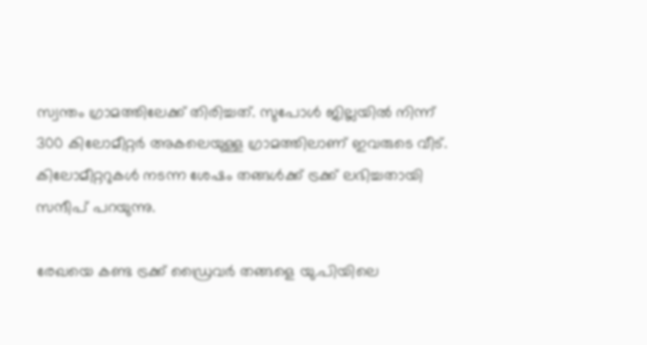സ്വന്തം ഗ്രാമത്തിലേക്ക് തിരിച്ചത്. സുപോൾ ജില്ലയിൽ നിന്ന് 300 കിലോമീറ്റർ അകലെയുള്ള ഗ്രാമത്തിലാണ് ഇവരുടെ വീട്. കിലോമീറ്ററുകൾ നടന്ന ശേഷം തങ്ങൾക്ക് ട്രക്ക് ലഭിച്ചതായി സന്ദീപ് പറയുന്നു.

രേഖയെ കണ്ട ട്രക്ക് ഡ്രൈവർ തങ്ങളെ യു.പിയിലെ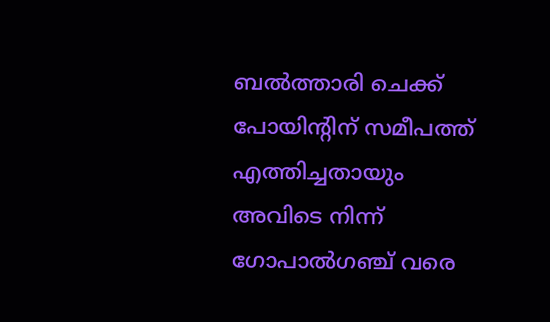ബൽത്താരി ചെക്ക് പോയിന്റിന് സമീപത്ത് എത്തിച്ചതായും അവിടെ നിന്ന് ഗോപാൽഗഞ്ച് വരെ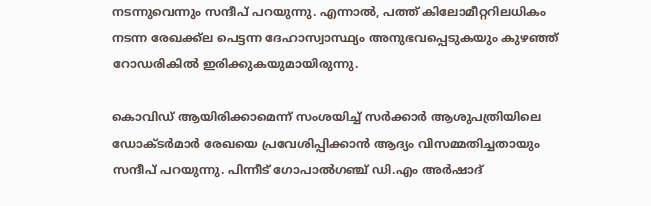നടന്നുവെന്നും സന്ദീപ് പറയുന്നു. എന്നാൽ, പത്ത് കിലോമീറ്ററിലധികം നടന്ന രേഖക്ക്ല പെട്ടന്ന ദേഹാസ്വാസ്ഥ്യം അനുഭവപ്പെടുകയും കുഴഞ്ഞ് റോഡരികിൽ ഇരിക്കുകയുമായിരുന്നു.

കൊവിഡ് ആയിരിക്കാമെന്ന് സംശയിച്ച് സർക്കാർ ആശുപത്രിയിലെ ഡോക്ടർമാർ രേഖയെ പ്രവേശിപ്പിക്കാൻ ആദ്യം വിസമ്മതിച്ചതായും സന്ദീപ് പറയുന്നു. പിന്നീട് ഗോപാൽഗഞ്ച് ഡി.എം അർഷാദ്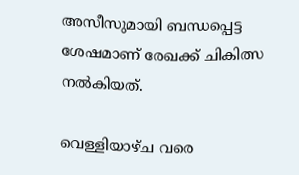അസീസുമായി ബന്ധപ്പെട്ട ശേഷമാണ് രേഖക്ക് ചികിത്സ നൽകിയത്.

വെള്ളിയാഴ്ച വരെ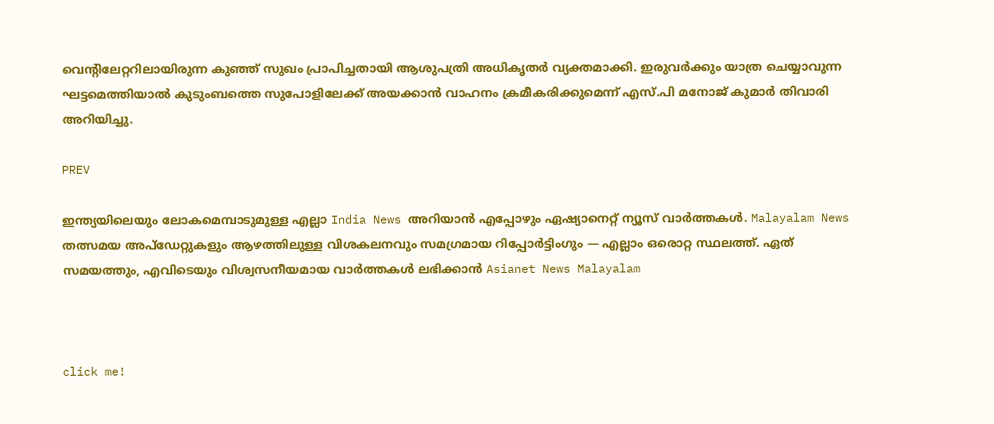വെന്റിലേറ്ററിലായിരുന്ന കുഞ്ഞ് സുഖം പ്രാപിച്ചതായി ആശുപത്രി അധികൃതർ വ്യക്തമാക്കി. ഇരുവർക്കും യാത്ര ചെയ്യാവുന്ന ഘട്ടമെത്തിയാൽ കുടുംബത്തെ സുപോളിലേക്ക് അയക്കാൻ വാഹനം ക്രമീകരിക്കുമെന്ന് എസ്.പി മനോജ് കുമാർ തിവാരി അറിയിച്ചു.

PREV

ഇന്ത്യയിലെയും ലോകമെമ്പാടുമുള്ള എല്ലാ India News അറിയാൻ എപ്പോഴും ഏഷ്യാനെറ്റ് ന്യൂസ് വാർത്തകൾ. Malayalam News   തത്സമയ അപ്‌ഡേറ്റുകളും ആഴത്തിലുള്ള വിശകലനവും സമഗ്രമായ റിപ്പോർട്ടിംഗും — എല്ലാം ഒരൊറ്റ സ്ഥലത്ത്. ഏത് സമയത്തും, എവിടെയും വിശ്വസനീയമായ വാർത്തകൾ ലഭിക്കാൻ Asianet News Malayalam



click me!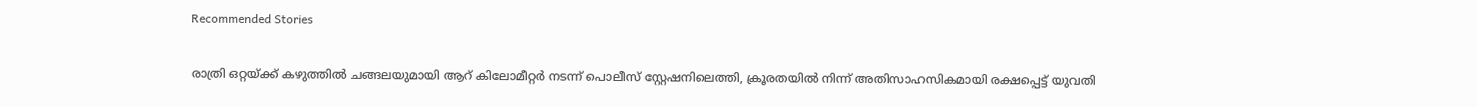Recommended Stories

രാത്രി ഒറ്റയ്ക്ക് കഴുത്തിൽ ചങ്ങലയുമായി ആറ് കിലോമീറ്റർ നടന്ന് പൊലീസ് സ്റ്റേഷനിലെത്തി, ക്രൂരതയില്‍ നിന്ന് അതിസാഹസികമായി രക്ഷപ്പെട്ട് യുവതി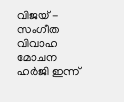വിജയ് - സംഗീത വിവാഹ മോചന ഹർജി ഇന്ന്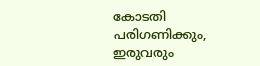കോടതി പരിഗണിക്കും, ഇരുവരും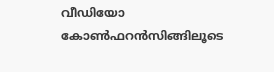വീഡിയോ കോൺഫറൻസിങ്ങിലൂടെ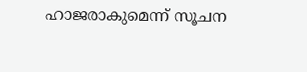ഹാജരാകുമെന്ന് സൂചന